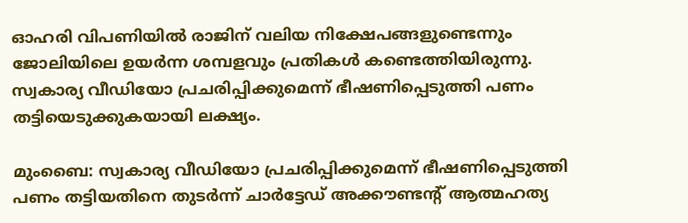ഓഹരി വിപണിയിൽ രാജിന് വലിയ നിക്ഷേപങ്ങളുണ്ടെന്നും ജോലിയിലെ ഉയർന്ന ശമ്പളവും പ്രതികൾ കണ്ടെത്തിയിരുന്നു. സ്വകാര്യ വീഡിയോ പ്രചരിപ്പിക്കുമെന്ന് ഭീഷണിപ്പെടുത്തി പണം തട്ടിയെടുക്കുകയായി ലക്ഷ്യം.

മുംബൈ: സ്വകാര്യ വീഡിയോ പ്രചരിപ്പിക്കുമെന്ന് ഭീഷണിപ്പെടുത്തി പണം തട്ടിയതിനെ തുടർന്ന് ചാർട്ടേഡ് അക്കൗണ്ടന്റ് ആത്മഹത്യ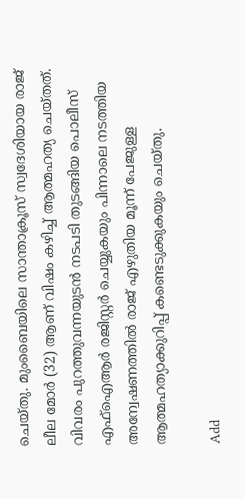ചെയ്തു. മുംബൈയിലെ സാന്താക്രൂസ് സ്വദേശിയായ രാജ് ലീല മോർ (32) ആണ് വിഷം കഴിച്ച് ആത്മഹത്യ ചെയ്തത്. വിവരം പുറത്തുവന്നയുടൻ നടപടി തുടങ്ങിയ പൊലീസ് എഫ്ഐആർ രജിസ്റ്റർ ചെയ്യുകയും പിന്നാലെ നടത്തിയ അന്വേഷണത്തിൽ രാജ് എഴുതിയ മൂന്ന് പേജുള്ള ആത്മഹത്യാക്കുറിപ്പ് കണ്ടെടുക്കുകയും ചെയ്തു.

Add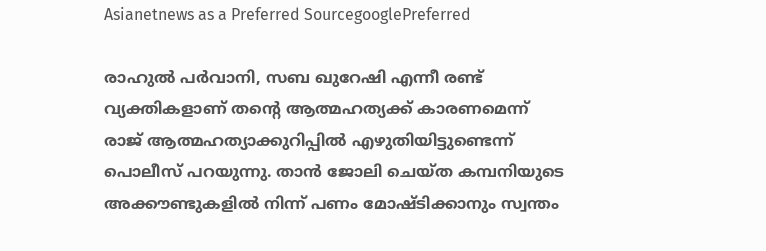Asianetnews as a Preferred SourcegooglePreferred

രാഹുൽ പർവാനി, സബ ഖുറേഷി എന്നീ രണ്ട് വ്യക്തികളാണ് തന്റെ ആത്മഹത്യക്ക് കാരണമെന്ന് രാജ് ആത്മഹത്യാക്കുറിപ്പിൽ എഴുതിയിട്ടുണ്ടെന്ന് പൊലീസ് പറയുന്നു. താൻ ജോലി ചെയ്ത കമ്പനിയുടെ അക്കൗണ്ടുകളിൽ നിന്ന് പണം മോഷ്ടിക്കാനും സ്വന്തം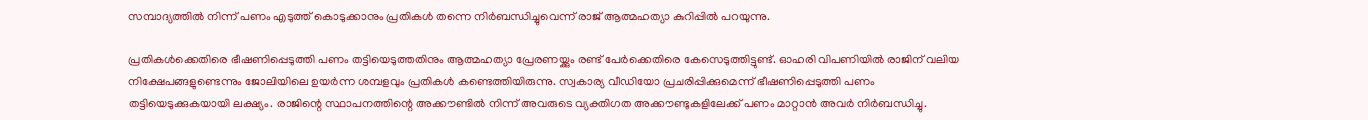സമ്പാദ്യത്തിൽ നിന്ന് പണം എടുത്ത് കൊടുക്കാനും പ്രതികൾ തന്നെ നിർബന്ധിച്ചുവെന്ന് രാജ് ആത്മഹത്യാ കുറിപ്പിൽ പറയുന്നു.

പ്രതികൾക്കെതിരെ ഭീഷണിപ്പെടുത്തി പണം തട്ടിയെടുത്തതിനും ആത്മഹത്യാ പ്രേരണയ്ക്കും രണ്ട് പേർക്കെതിരെ കേസെടുത്തിട്ടുണ്ട്. ഓഹരി വിപണിയിൽ രാജിന് വലിയ നിക്ഷേപങ്ങളുണ്ടെന്നും ജോലിയിലെ ഉയർന്ന ശമ്പളവും പ്രതികൾ കണ്ടെത്തിയിരുന്നു. സ്വകാര്യ വീഡിയോ പ്രചരിപ്പിക്കുമെന്ന് ഭീഷണിപ്പെടുത്തി പണം തട്ടിയെടുക്കുകയായി ലക്ഷ്യം. രാജിന്റെ സ്ഥാപനത്തിന്റെ അക്കൗണ്ടിൽ നിന്ന് അവരുടെ വ്യക്തിഗത അക്കൗണ്ടുകളിലേക്ക് പണം മാറ്റാൻ അവർ നിർബന്ധിച്ചു.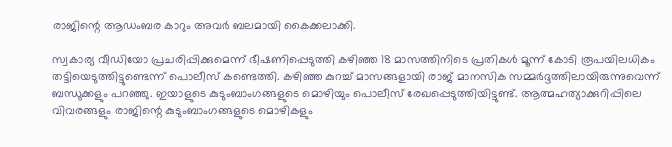രാജിന്റെ ആഡംബര കാറും അവർ ബലമായി കൈക്കലാക്കി.

സ്വകാര്യ വീഡിയോ പ്രചരിപ്പിക്കുമെന്ന് ഭീഷണിപ്പെടുത്തി കഴിഞ്ഞ 18 മാസത്തിനിടെ പ്രതികൾ മൂന്ന് കോടി രൂപയിലധികം തട്ടിയെടുത്തിട്ടുണ്ടെന്ന് പൊലീസ് കണ്ടെത്തി. കഴിഞ്ഞ കുറച്ച് മാസങ്ങളായി രാജ് മാനസിക സമ്മർദ്ദത്തിലായിരുന്നുവെന്ന് ബന്ധുക്കളും പറഞ്ഞു. ഇയാളുടെ കുടുംബാംഗങ്ങളുടെ മൊഴിയും പൊലീസ് രേഖപ്പെടുത്തിയിട്ടുണ്ട്. ആത്മഹത്യാക്കുറിപ്പിലെ വിവരങ്ങളും രാജിന്റെ കുടുംബാംഗങ്ങളുടെ മൊഴികളും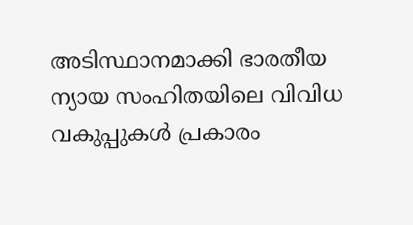അടിസ്ഥാനമാക്കി ഭാരതീയ ന്യായ സംഹിതയിലെ വിവിധ വകുപ്പുകൾ പ്രകാരം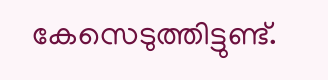കേസെടുത്തിട്ടുണ്ട്.